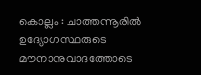കൊല്ലം : ചാത്തന്നൂരിൽ ഉദ്യോഗസ്ഥരുടെ മൗനാനുവാദത്തോടെ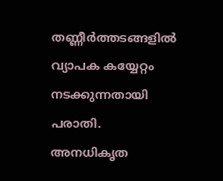തണ്ണീർത്തടങ്ങളിൽ വ്യാപക കയ്യേറ്റം നടക്കുന്നതായി പരാതി. അനധികൃത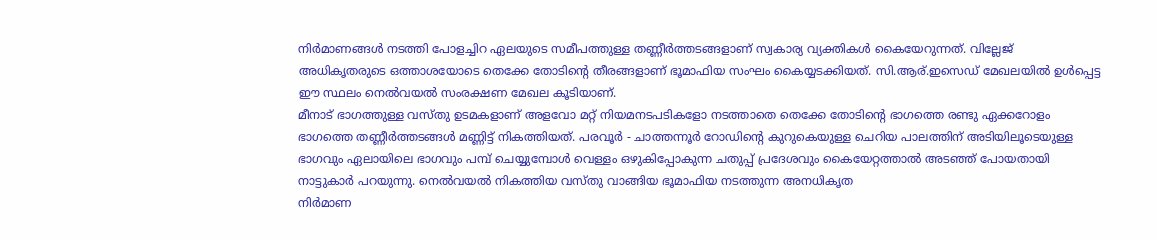നിർമാണങ്ങൾ നടത്തി പോളച്ചിറ ഏലയുടെ സമീപത്തുള്ള തണ്ണീർത്തടങ്ങളാണ് സ്വകാര്യ വ്യക്തികൾ കൈയേറുന്നത്. വില്ലേജ് അധികൃതരുടെ ഒത്താശയോടെ തെക്കേ തോടിന്റെ തീരങ്ങളാണ് ഭൂമാഫിയ സംഘം കൈയ്യടക്കിയത്. സി.ആര്.ഇസെഡ് മേഖലയിൽ ഉൾപ്പെട്ട ഈ സ്ഥലം നെൽവയൽ സംരക്ഷണ മേഖല കൂടിയാണ്.
മീനാട് ഭാഗത്തുള്ള വസ്തു ഉടമകളാണ് അളവോ മറ്റ് നിയമനടപടികളോ നടത്താതെ തെക്കേ തോടിന്റെ ഭാഗത്തെ രണ്ടു ഏക്കറോളം ഭാഗത്തെ തണ്ണീർത്തടങ്ങൾ മണ്ണിട്ട് നികത്തിയത്. പരവൂർ - ചാത്തന്നൂർ റോഡിന്റെ കുറുകെയുള്ള ചെറിയ പാലത്തിന് അടിയിലൂടെയുള്ള ഭാഗവും ഏലായിലെ ഭാഗവും പമ്പ് ചെയ്യുമ്പോൾ വെള്ളം ഒഴുകിപ്പോകുന്ന ചതുപ്പ് പ്രദേശവും കൈയേറ്റത്താൽ അടഞ്ഞ് പോയതായി നാട്ടുകാർ പറയുന്നു. നെൽവയൽ നികത്തിയ വസ്തു വാങ്ങിയ ഭൂമാഫിയ നടത്തുന്ന അനധികൃത
നിർമാണ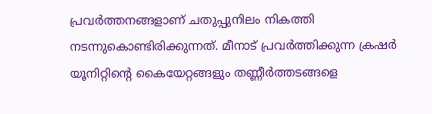പ്രവർത്തനങ്ങളാണ് ചതുപ്പുനിലം നികത്തി നടന്നുകൊണ്ടിരിക്കുന്നത്. മീനാട് പ്രവർത്തിക്കുന്ന ക്രഷർ യൂനിറ്റിന്റെ കൈയേറ്റങ്ങളും തണ്ണീർത്തടങ്ങളെ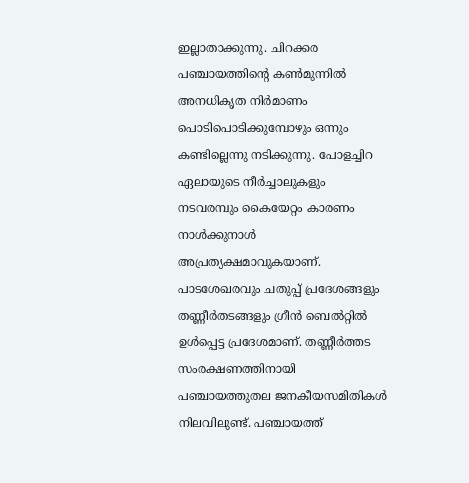ഇല്ലാതാക്കുന്നു. ചിറക്കര പഞ്ചായത്തിന്റെ കൺമുന്നിൽ അനധികൃത നിർമാണം പൊടിപൊടിക്കുമ്പോഴും ഒന്നും കണ്ടില്ലെന്നു നടിക്കുന്നു. പോളച്ചിറ ഏലായുടെ നീർച്ചാലുകളും നടവരമ്പും കൈയേറ്റം കാരണം നാൾക്കുനാൾ അപ്രത്യക്ഷമാവുകയാണ്.
പാടശേഖരവും ചതുപ്പ് പ്രദേശങ്ങളും തണ്ണീർതടങ്ങളും ഗ്രീൻ ബെൽറ്റിൽ ഉൾപ്പെട്ട പ്രദേശമാണ്. തണ്ണീർത്തട സംരക്ഷണത്തിനായി പഞ്ചായത്തുതല ജനകീയസമിതികൾ നിലവിലുണ്ട്. പഞ്ചായത്ത്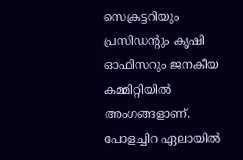സെക്രട്ടറിയും പ്രസിഡന്റും കൃഷി ഓഫിസറും ജനകീയ കമ്മിറ്റിയിൽ അംഗങ്ങളാണ്. പോളച്ചിറ ഏലായിൽ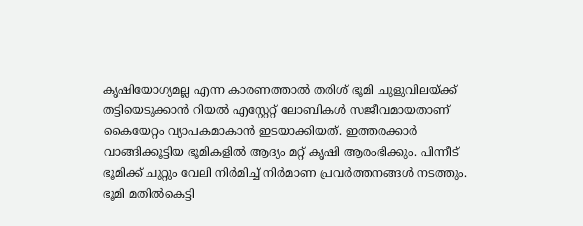കൃഷിയോഗ്യമല്ല എന്ന കാരണത്താൽ തരിശ് ഭൂമി ചുളുവിലയ്ക്ക് തട്ടിയെടുക്കാൻ റിയൽ എസ്റ്റേറ്റ് ലോബികൾ സജീവമായതാണ് കൈയേറ്റം വ്യാപകമാകാൻ ഇടയാക്കിയത്. ഇത്തരക്കാർ വാങ്ങിക്കൂട്ടിയ ഭൂമികളിൽ ആദ്യം മറ്റ് കൃഷി ആരംഭിക്കും. പിന്നീട് ഭൂമിക്ക് ചുറ്റും വേലി നിർമിച്ച് നിർമാണ പ്രവർത്തനങ്ങൾ നടത്തും.
ഭൂമി മതിൽകെട്ടി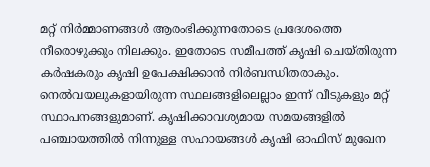മറ്റ് നിർമ്മാണങ്ങൾ ആരംഭിക്കുന്നതോടെ പ്രദേശത്തെ നീരൊഴുക്കും നിലക്കും. ഇതോടെ സമീപത്ത് കൃഷി ചെയ്തിരുന്ന കർഷകരും കൃഷി ഉപേക്ഷിക്കാൻ നിർബന്ധിതരാകും. നെൽവയലുകളായിരുന്ന സ്ഥലങ്ങളിലെല്ലാം ഇന്ന് വീടുകളും മറ്റ് സ്ഥാപനങ്ങളുമാണ്. കൃഷിക്കാവശ്യമായ സമയങ്ങളിൽ പഞ്ചായത്തിൽ നിന്നുള്ള സഹായങ്ങൾ കൃഷി ഓഫിസ് മുഖേന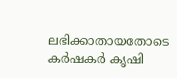ലഭിക്കാതായതോടെ കർഷകർ കൃഷി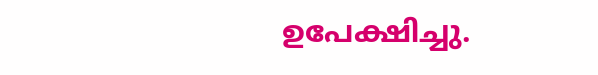ഉപേക്ഷിച്ചു.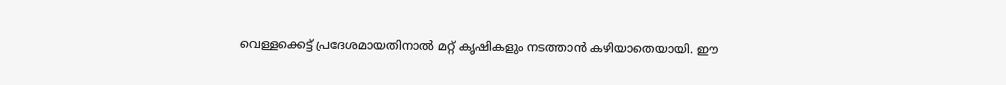വെള്ളക്കെട്ട് പ്രദേശമായതിനാൽ മറ്റ് കൃഷികളും നടത്താൻ കഴിയാതെയായി. ഈ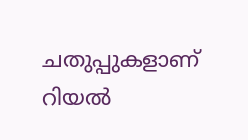ചതുപ്പുകളാണ് റിയൽ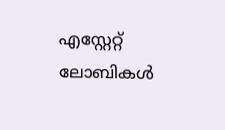എസ്റ്റേറ്റ് ലോബികൾ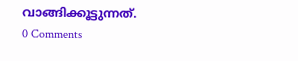വാങ്ങിക്കൂട്ടുന്നത്.
0 Comments